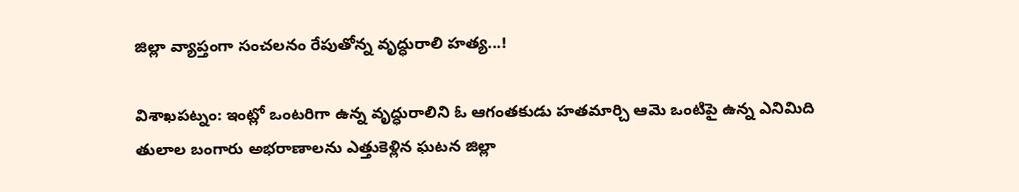జిల్లా వ్యాప్తంగా సంచలనం రేపుతోన్న వృద్ధురాలి హత్య...!

విశాఖపట్నం: ఇంట్లో ఒంటరిగా ఉన్న వృద్ధురాలిని ఓ ఆగంతకుడు హతమార్చి ఆమె ఒంటిపై ఉన్న ఎనిమిది తులాల బంగారు అభరాణాలను ఎత్తుకెళ్లిన ఘటన జిల్లా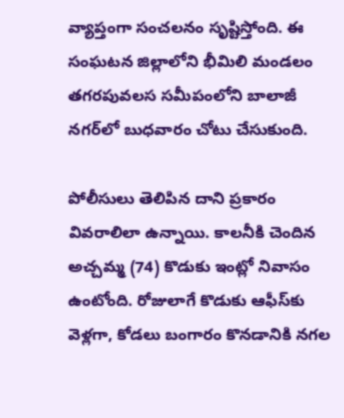వ్యాప్తంగా సంచలనం సృష్టిస్తోంది. ఈ సంఘటన జిల్లాలోని భీమిలి మండలం తగరపువలస సమీపంలోని బాలాజీ నగర్‌లో బుధవారం చోటు చేసుకుంది.

పోలీసులు తెలిపిన దాని ప్రకారం వివరాలిలా ఉన్నాయి. కాలనీకి చెందిన అచ్చమ్మ (74) కొడుకు ఇంట్లో నివాసం ఉంటోంది. రోజులాగే కొడుకు ఆఫీస్‌కు వెళ్లగా, కోడలు బంగారం కొనడానికి నగల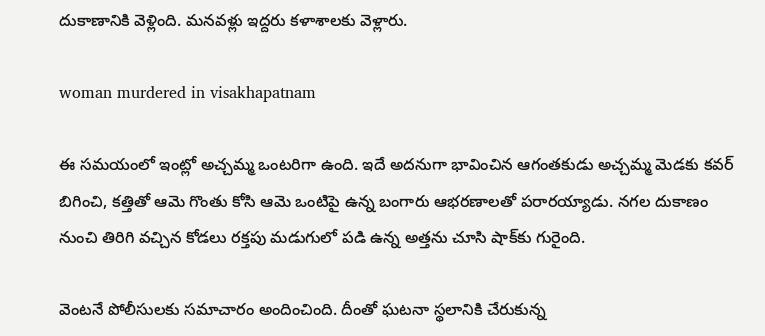దుకాణానికి వెళ్లింది. మనవళ్లు ఇద్దరు కళాశాలకు వెళ్లారు.

woman murdered in visakhapatnam

ఈ సమయంలో ఇంట్లో అచ్చమ్మ ఒంటరిగా ఉంది. ఇదే అదనుగా భావించిన ఆగంతకుడు అచ్చమ్మ మెడకు కవర్ బిగించి, కత్తితో ఆమె గొంతు కోసి ఆమె ఒంటిపై ఉన్న బంగారు ఆభరణాలతో పరారయ్యాడు. నగల దుకాణం నుంచి తిరిగి వచ్చిన కోడలు రక్తపు మడుగులో పడి ఉన్న అత్తను చూసి షాక్‌కు గురైంది.

వెంటనే పోలీసులకు సమాచారం అందించింది. దీంతో ఘటనా స్థలానికి చేరుకున్న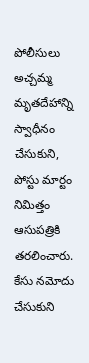పోలీసులు అచ్చమ్మ మృతదేహాన్ని స్వాధీనం చేసుకుని, పోస్టు మార్టం నిమిత్తం ఆసుపత్రికి తరలించారు. కేసు నమోదు చేసుకుని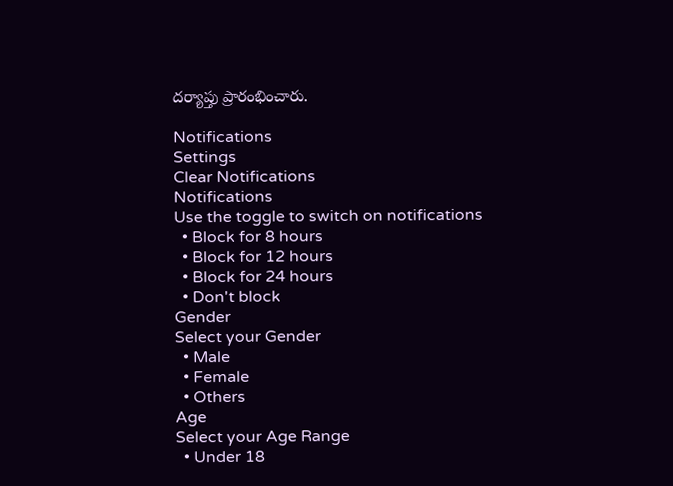దర్యాప్తు ప్రారంభించారు.

Notifications
Settings
Clear Notifications
Notifications
Use the toggle to switch on notifications
  • Block for 8 hours
  • Block for 12 hours
  • Block for 24 hours
  • Don't block
Gender
Select your Gender
  • Male
  • Female
  • Others
Age
Select your Age Range
  • Under 18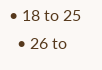• 18 to 25
  • 26 to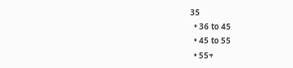35
  • 36 to 45
  • 45 to 55
  • 55+